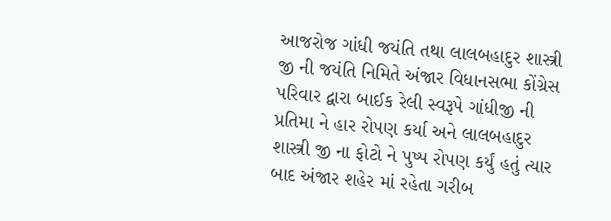આજરોજ ગાંધી જયંતિ તથા લાલબહાદુર શાસ્ત્રી જી ની જયંતિ નિમિતે અંજાર વિધાનસભા કોંગ્રેસ પરિવાર દ્વારા બાઈક રેલી સ્વરૂપે ગાંધીજી ની પ્રતિમા ને હાર રોપણ કર્યા અને લાલબહાદુર શાસ્ત્રી જી ના ફોટો ને પુષ્પ રોપણ કર્યું હતું ત્યાર બાદ અંજાર શહેર માં રહેતા ગરીબ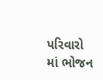પરિવારો માં ભોજન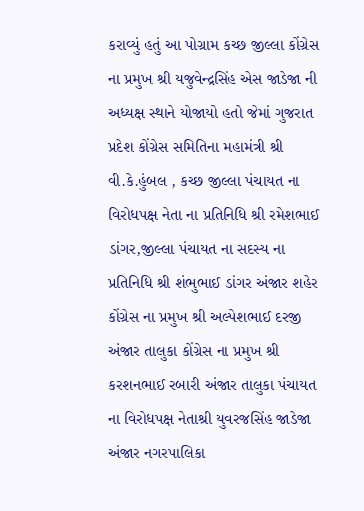કરાવ્યું હતું આ પોગ્રામ કચ્છ જીલ્લા કોંગ્રેસ ના પ્રમુખ શ્રી યજુવેન્દ્રસિંહ એસ જાડેજા ની અધ્યક્ષ સ્થાને યોજાયો હતો જેમાં ગુજરાત પ્રદેશ કોંગ્રેસ સમિતિના મહામંત્રી શ્રી વી.કે.હુંબલ , કચ્છ જીલ્લા પંચાયત ના વિરોધપક્ષ નેતા ના પ્રતિનિધિ શ્રી રમેશભાઈ ડાંગર,જીલ્લા પંચાયત ના સદસ્ય ના પ્રતિનિધિ શ્રી શંભુભાઈ ડાંગર અંજાર શહેર કોંગ્રેસ ના પ્રમુખ શ્રી અલ્પેશભાઈ દરજી અંજાર તાલુકા કોંગ્રેસ ના પ્રમુખ શ્રી કરશનભાઈ રબારી અંજાર તાલુકા પંચાયત ના વિરોધપક્ષ નેતાશ્રી યુવરજસિંહ જાડેજા અંજાર નગરપાલિકા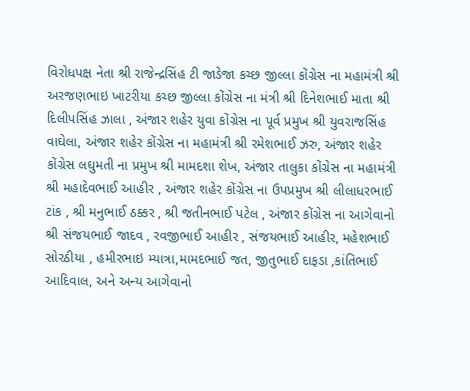વિરોધપક્ષ નેતા શ્રી રાજેન્દ્રસિંહ ટી જાડેજા કચ્છ જીલ્લા કોંગ્રેસ ના મહામંત્રી શ્રી અરજણભાઇ ખાટરીયા કચ્છ જીલ્લા કોંગ્રેસ ના મંત્રી શ્રી દિનેશભાઈ માતા શ્રી દિલીપસિંહ ઝાલા , અંજાર શહેર યુવા કોંગ્રેસ ના પૂર્વ પ્રમુખ શ્રી યુવરાજસિંહ વાઘેલા, અંજાર શહેર કોંગ્રેસ ના મહામંત્રી શ્રી રમેશભાઈ ઝરુ, અંજાર શહેર કોંગ્રેસ લઘુમતી ના પ્રમુખ શ્રી મામદશા શેખ, અંજાર તાલુકા કોંગ્રેસ ના મહામંત્રી શ્રી મહાદેવભાઈ આહીર , અંજાર શહેર કોંગ્રેસ ના ઉપપ્રમુખ શ્રી લીલાધરભાઈ ટાંક , શ્રી મનુભાઈ ઠક્કર , શ્રી જતીનભાઈ પટેલ , અંજાર કોંગ્રેસ ના આગેવાનો શ્રી સંજયભાઈ જાદવ , રવજીભાઈ આહીર , સંજયભાઈ આહીર, મહેશભાઈ સોરઠીયા , હમીરભાઇ મ્યાત્રા,મામદભાઈ જત, જીતુભાઈ દાફડા ,કાંતિભાઈ આદિવાલ, અને અન્ય આગેવાનો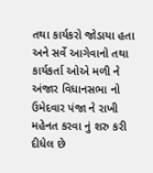તથા કાર્યકરો જોડાયા હતા અને સર્વે આગેવાનો તથા કાર્યકર્તા ઓએ મળી ને અંજાર વિધાનસભા નો ઉમેદવાર પંજા ને રાખી મહેનત કરવા નું શરુ કરી દીધેલ છે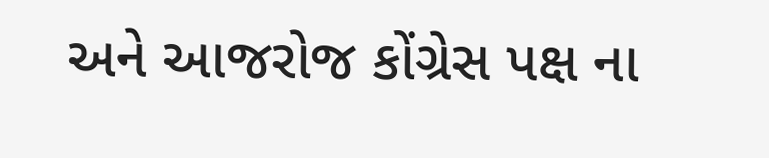અને આજરોજ કોંગ્રેસ પક્ષ ના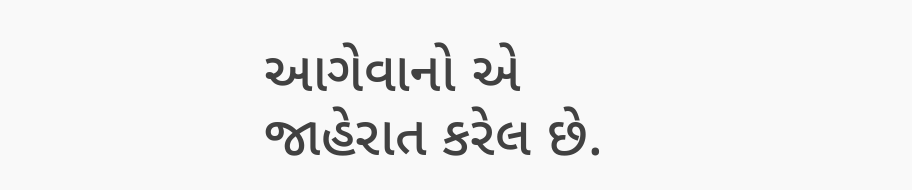આગેવાનો એ જાહેરાત કરેલ છે.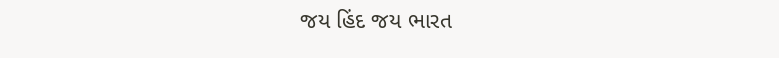જય હિંદ જય ભારત